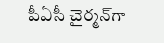పీఏసీ చైర్మన్‌గా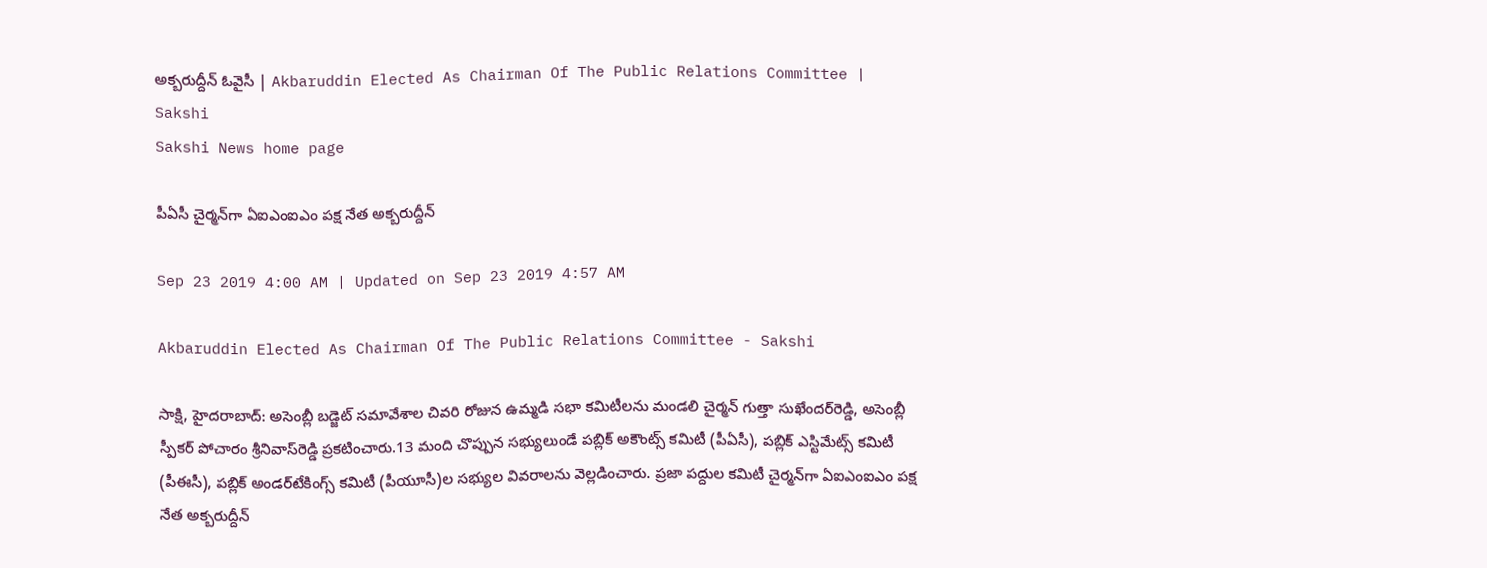అక్బరుద్దీన్‌ ఓవైసీ | Akbaruddin Elected As Chairman Of The Public Relations Committee | Sakshi
Sakshi News home page

పీఏసీ చైర్మన్‌గా ఏఐఎంఐఎం పక్ష నేత అక్బరుద్దీన్‌

Sep 23 2019 4:00 AM | Updated on Sep 23 2019 4:57 AM

Akbaruddin Elected As Chairman Of The Public Relations Committee - Sakshi

సాక్షి, హైదరాబాద్‌: అసెంబ్లీ బడ్జెట్‌ సమావేశాల చివరి రోజున ఉమ్మడి సభా కమిటీలను మండలి చైర్మన్‌ గుత్తా సుఖేందర్‌రెడ్డి, అసెంబ్లీ స్పీకర్‌ పోచారం శ్రీనివాస్‌రెడ్డి ప్రకటించారు.13 మంది చొప్పున సభ్యులుండే పబ్లిక్‌ అకౌంట్స్‌ కమిటీ (పీఏసీ), పబ్లిక్‌ ఎస్టిమేట్స్‌ కమిటీ (పీఈసీ), పబ్లిక్‌ అండర్‌టేకింగ్స్‌ కమిటీ (పీయూసీ)ల సభ్యుల వివరాలను వెల్లడించారు. ప్రజా పద్దుల కమిటీ చైర్మన్‌గా ఏఐఎంఐఎం పక్ష నేత అక్బరుద్దీన్‌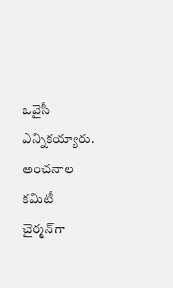ఒవైసీ ఎన్నికయ్యారు. అంచనాల కమిటీ చైర్మన్‌గా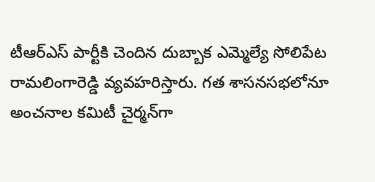టీఆర్‌ఎస్‌ పార్టీకి చెందిన దుబ్బాక ఎమ్మెల్యే సోలిపేట రామలింగారెడ్డి వ్యవహరిస్తారు. గత శాసనసభలోనూ అంచనాల కమిటీ చైర్మన్‌గా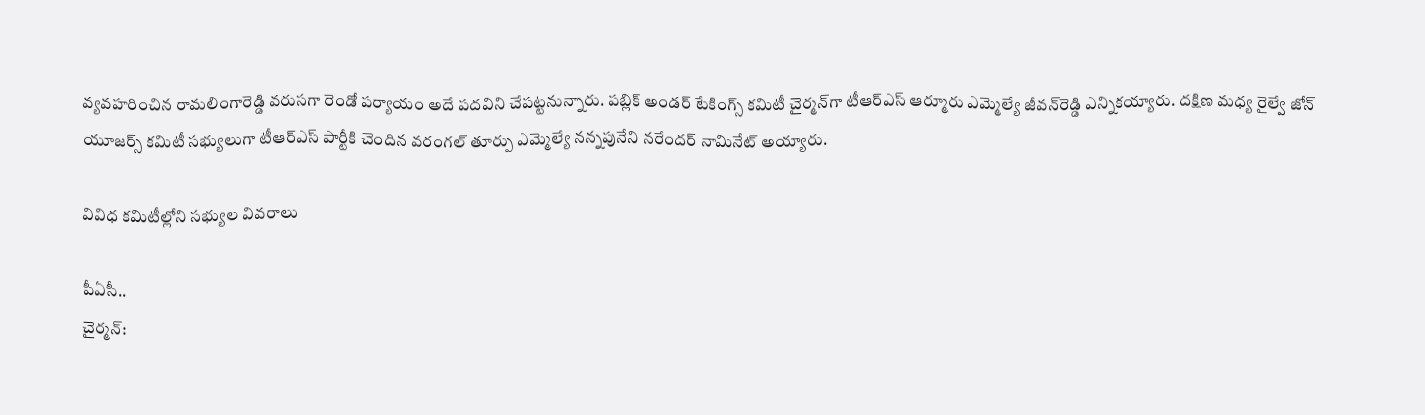వ్యవహరించిన రామలింగారెడ్డి వరుసగా రెండో పర్యాయం అదే పదవిని చేపట్టనున్నారు. పబ్లిక్‌ అండర్‌ టేకింగ్స్‌ కమిటీ చైర్మన్‌గా టీఆర్‌ఎస్‌ ఆర్మూరు ఎమ్మెల్యే జీవన్‌రెడ్డి ఎన్నికయ్యారు. దక్షిణ మధ్య రైల్వే జోన్‌ యూజర్స్‌ కమిటీ సభ్యులుగా టీఆర్‌ఎస్‌ పార్టీకి చెందిన వరంగల్‌ తూర్పు ఎమ్మెల్యే నన్నపునేని నరేందర్‌ నామినేట్‌ అయ్యారు.

వివిధ కమిటీల్లోని సభ్యుల వివరాలు

పీఏసీ..
చైర్మన్‌: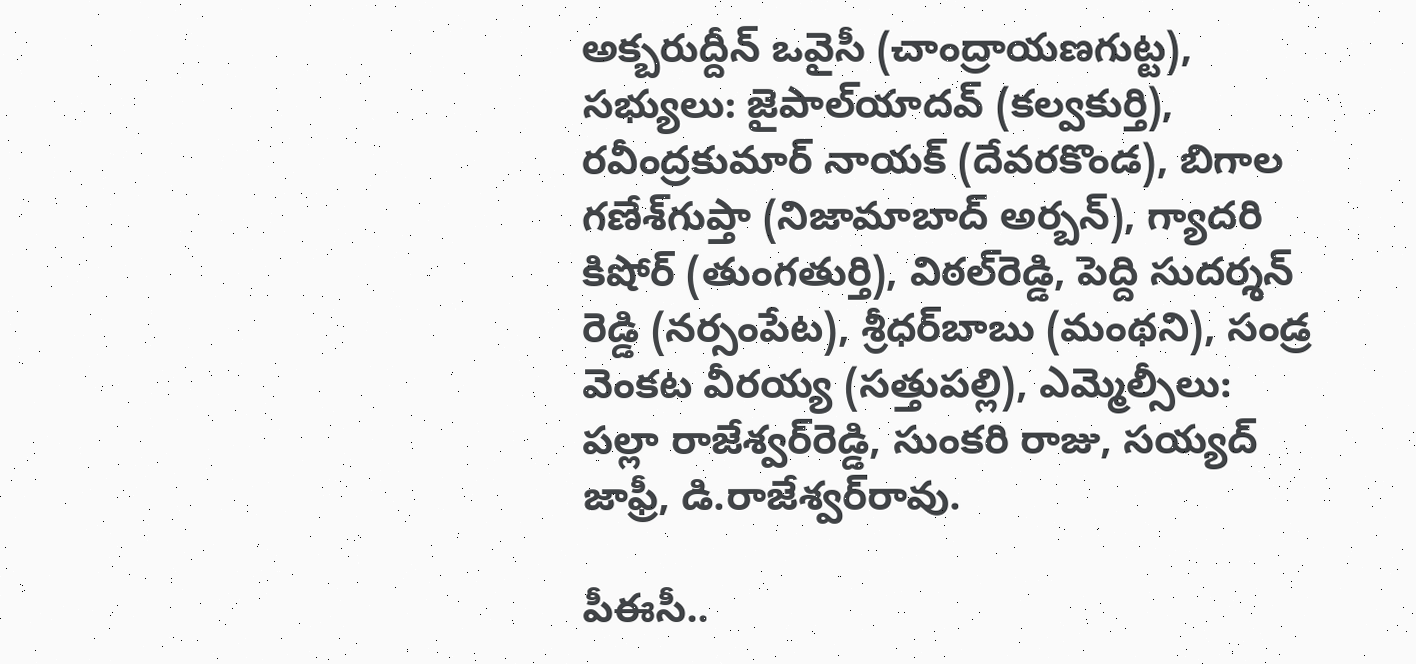అక్బరుద్దీన్‌ ఒవైసీ (చాంద్రాయణగుట్ట), సభ్యులు: జైపాల్‌యాదవ్‌ (కల్వకుర్తి), రవీంద్రకుమార్‌ నాయక్‌ (దేవరకొండ), బిగాల గణేశ్‌గుప్తా (నిజామాబాద్‌ అర్బన్‌), గ్యాదరి కిషోర్‌ (తుంగతుర్తి), విఠల్‌రెడ్డి, పెద్ది సుదర్శన్‌ రెడ్డి (నర్సంపేట), శ్రీధర్‌బాబు (మంథని), సండ్ర వెంకట వీరయ్య (సత్తుపల్లి), ఎమ్మెల్సీలు: పల్లా రాజేశ్వర్‌రెడ్డి, సుంకరి రాజు, సయ్యద్‌ జాఫ్రీ, డి.రాజేశ్వర్‌రావు.

పీఈసీ..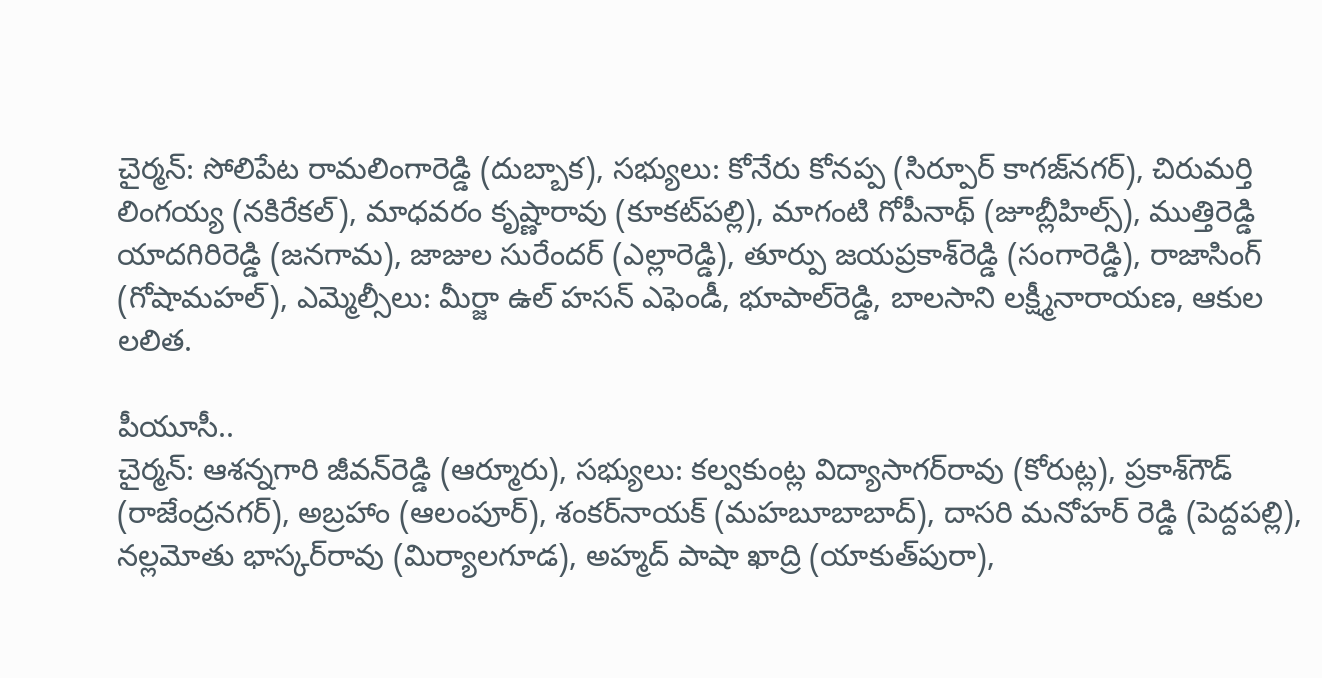చైర్మన్‌: సోలిపేట రామలింగారెడ్డి (దుబ్బాక), సభ్యులు: కోనేరు కోనప్ప (సిర్పూర్‌ కాగజ్‌నగర్‌), చిరుమర్తి లింగయ్య (నకిరేకల్‌), మాధవరం కృష్ణారావు (కూకట్‌పల్లి), మాగంటి గోపీనాథ్‌ (జూబ్లీహిల్స్‌), ముత్తిరెడ్డి యాదగిరిరెడ్డి (జనగామ), జాజుల సురేందర్‌ (ఎల్లారెడ్డి), తూర్పు జయప్రకాశ్‌రెడ్డి (సంగారెడ్డి), రాజాసింగ్‌ (గోషామహల్‌), ఎమ్మెల్సీలు: మీర్జా ఉల్‌ హసన్‌ ఎఫెండీ, భూపాల్‌రెడ్డి, బాలసాని లక్ష్మీనారాయణ, ఆకుల లలిత.

పీయూసీ..
చైర్మన్‌: ఆశన్నగారి జీవన్‌రెడ్డి (ఆర్మూరు), సభ్యులు: కల్వకుంట్ల విద్యాసాగర్‌రావు (కోరుట్ల), ప్రకాశ్‌గౌడ్‌ (రాజేంద్రనగర్‌), అబ్రహాం (ఆలంపూర్‌), శంకర్‌నాయక్‌ (మహబూబాబాద్‌), దాసరి మనోహర్‌ రెడ్డి (పెద్దపల్లి), నల్లమోతు భాస్కర్‌రావు (మిర్యాలగూడ), అహ్మద్‌ పాషా ఖాద్రి (యాకుత్‌పురా),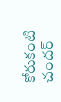కోరుకంటి చందర్‌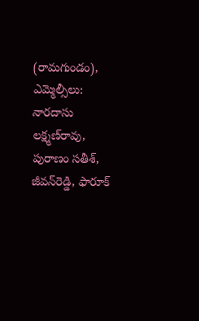(రామగుండం), ఎమ్మెల్సీలు: నారదాసు లక్ష్మణ్‌రావు, పురాణం సతీశ్, జీవన్‌రెడ్డి, ఫారూక్‌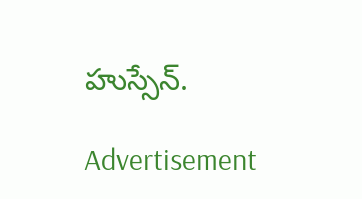హుస్సేన్‌.

Advertisement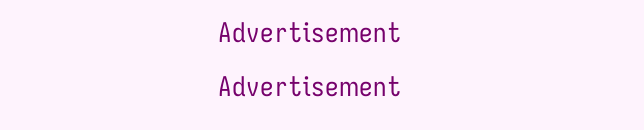Advertisement
Advertisement